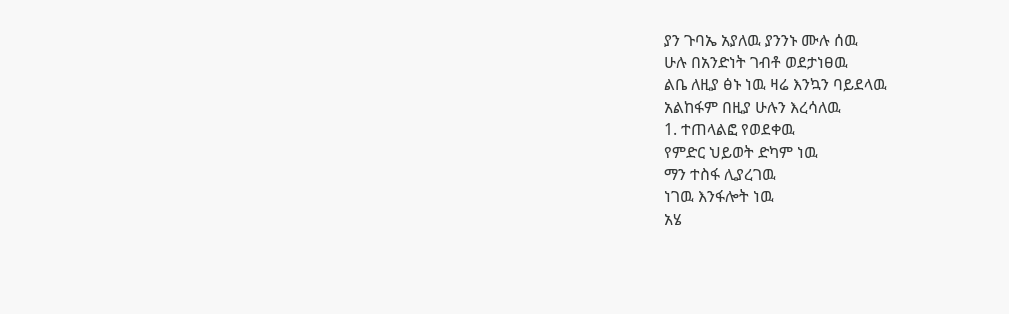ያን ጉባኤ አያለዉ ያንንኑ ሙሉ ሰዉ
ሁሉ በአንድነት ገብቶ ወደታነፀዉ
ልቤ ለዚያ ፅኑ ነዉ ዛሬ እንኳን ባይደላዉ
አልከፋም በዚያ ሁሉን እረሳለዉ
1. ተጠላልፎ የወደቀዉ
የምድር ህይወት ድካም ነዉ
ማን ተስፋ ሊያረገዉ
ነገዉ እንፋሎት ነዉ
አሄ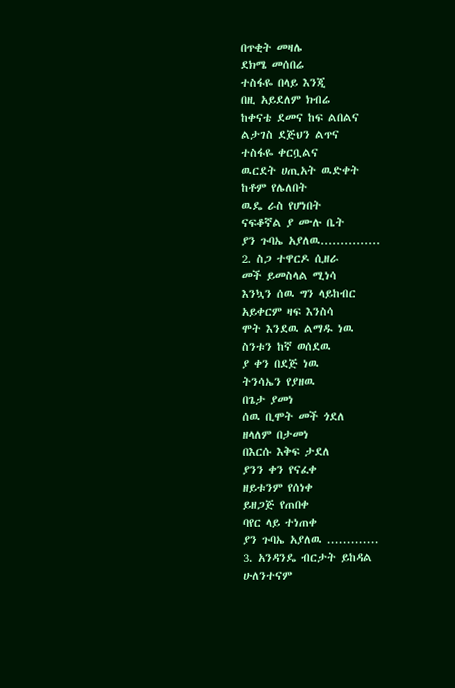በጥቂት መዛሌ
ደክሜ መሰበሬ
ተስፋዬ በላይ እንጂ
በዚ አይደለም ክብሬ
ከቀናቴ ደመና ከፍ ልበልና
ልታገስ ደጅህን ልጥና
ተስፋዬ ቀርቧልና
ዉርደት ሀጢአት ዉድቀት
ከቶም የሌለበት
ዉዴ ራስ የሆነበት
ናፍቆኛል ያ ሙሉ ቤት
ያን ጉባኤ አያለዉ...............
2. ስጋ ተዋርዶ ሲዘራ
መች ይመስላል ሚነሳ
እንኳን ሰዉ ግን ላይከብር
አይቀርም ዛፍ እንስሳ
ሞት እንደዉ ልማዱ ነዉ
ስንቱን ከኛ ወሰደዉ
ያ ቀን በደጅ ነዉ
ትንሳኤን የያዘዉ
በጌታ ያመነ
ሰዉ ቢሞት መች ጎደለ
ዘላለም በታመነ
በእርሱ እቅፍ ታደለ
ያንን ቀን የናፈቀ
ዘይቱንም የሰነቀ
ይዘጋጅ የጠበቀ
ባየር ላይ ተነጠቀ
ያን ጉባኤ አያለዉ .............
3. አንዳንዴ ብርታት ይከዳል
ሁለንተናም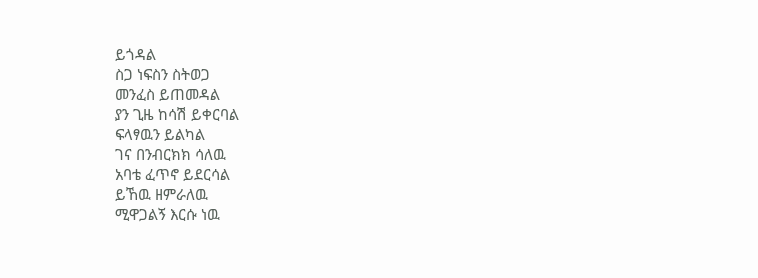ይጎዳል
ስጋ ነፍስን ስትወጋ
መንፈስ ይጠመዳል
ያን ጊዜ ከሳሽ ይቀርባል
ፍላፃዉን ይልካል
ገና በንብርክክ ሳለዉ
አባቴ ፈጥኖ ይደርሳል
ይኸዉ ዘምራለዉ
ሚዋጋልኝ እርሱ ነዉ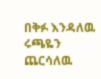በቅፉ እንዳለዉ
ሩጫዬን ጨርሳለዉ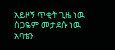አይዞኝ ጥቂት ጊዜ ነዉ
ስጋዬም መታደሱ ነዉ
አባቴን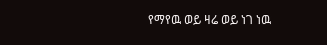የማየዉ ወይ ዛሬ ወይ ነገ ነዉ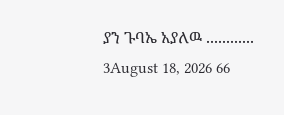ያን ጉባኤ አያለዉ ............
3August 18, 2026 66